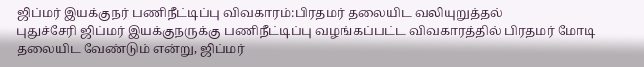ஜிப்மர் இயக்குநர் பணிநீட்டிப்பு விவகாரம்:பிரதமர் தலையிட வலியுறுத்தல்
புதுச்சேரி ஜிப்மர் இயக்குநருக்கு பணிநீட்டிப்பு வழங்கப்பட்ட விவகாரத்தில் பிரதமர் மோடி தலையிட வேண்டும் என்று, ஜிப்மர்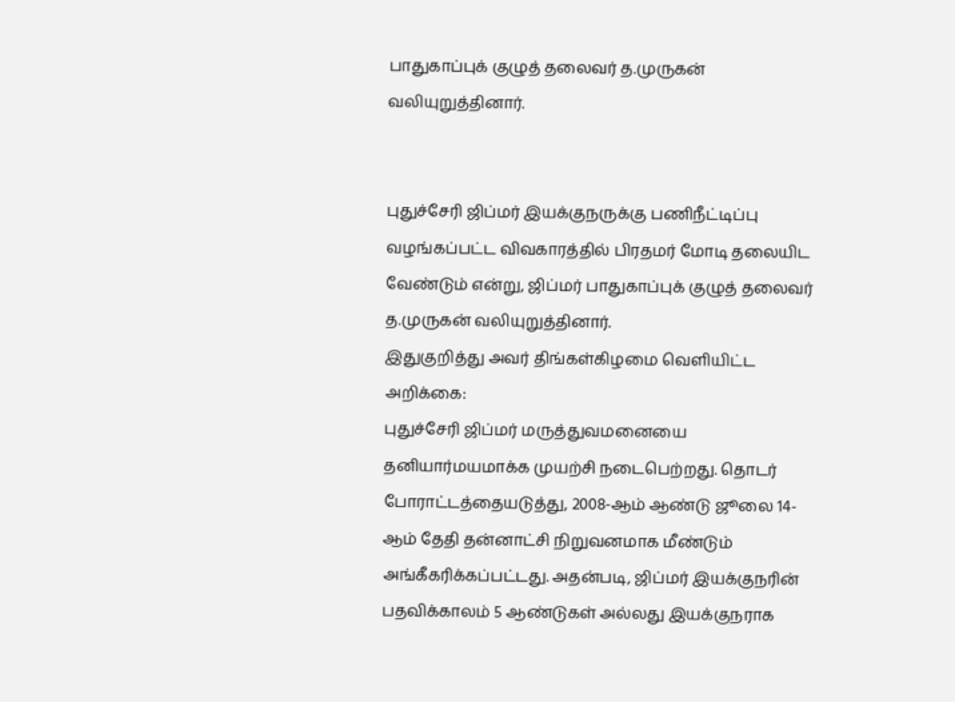பாதுகாப்புக் குழுத் தலைவர் த.முருகன் வலியுறுத்தினார்.


புதுச்சேரி ஜிப்மர் இயக்குநருக்கு பணிநீட்டிப்பு வழங்கப்பட்ட விவகாரத்தில் பிரதமர் மோடி தலையிட வேண்டும் என்று, ஜிப்மர் பாதுகாப்புக் குழுத் தலைவர் த.முருகன் வலியுறுத்தினார்.
இதுகுறித்து அவர் திங்கள்கிழமை வெளியிட்ட அறிக்கை:
புதுச்சேரி ஜிப்மர் மருத்துவமனையை தனியார்மயமாக்க முயற்சி நடைபெற்றது. தொடர் போராட்டத்தையடுத்து, 2008-ஆம் ஆண்டு ஜூலை 14-ஆம் தேதி தன்னாட்சி நிறுவனமாக மீண்டும் அங்கீகரிக்கப்பட்டது. அதன்படி, ஜிப்மர் இயக்குநரின் பதவிக்காலம் 5 ஆண்டுகள் அல்லது இயக்குநராக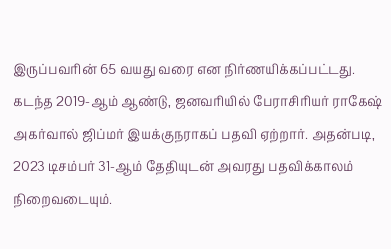இருப்பவரின் 65 வயது வரை என நிர்ணயிக்கப்பட்டது.
கடந்த 2019-ஆம் ஆண்டு, ஜனவரியில் பேராசிரியர் ராகேஷ் அகர்வால் ஜிப்மர் இயக்குநராகப் பதவி ஏற்றார். அதன்படி, 2023 டிசம்பர் 31-ஆம் தேதியுடன் அவரது பதவிக்காலம் நிறைவடையும்.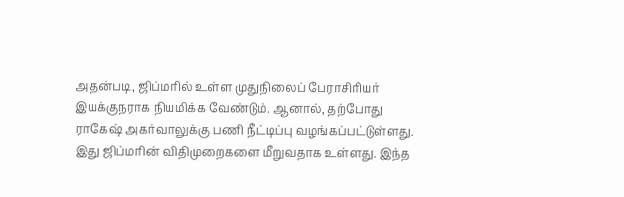அதன்படி, ஜிப்மரில் உள்ள முதுநிலைப் பேராசிரியர் இயக்குநராக நியமிக்க வேண்டும். ஆனால், தற்போது ராகேஷ் அகர்வாலுக்கு பணி நீட்டிப்பு வழங்கப்பட்டுள்ளது. இது ஜிப்மரின் விதிமுறைகளை மீறுவதாக உள்ளது. இந்த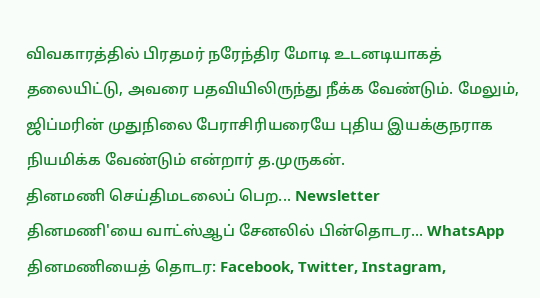விவகாரத்தில் பிரதமர் நரேந்திர மோடி உடனடியாகத் தலையிட்டு, அவரை பதவியிலிருந்து நீக்க வேண்டும். மேலும், ஜிப்மரின் முதுநிலை பேராசிரியரையே புதிய இயக்குநராக நியமிக்க வேண்டும் என்றார் த.முருகன்.
தினமணி செய்திமடலைப் பெற... Newsletter
தினமணி'யை வாட்ஸ்ஆப் சேனலில் பின்தொடர... WhatsApp
தினமணியைத் தொடர: Facebook, Twitter, Instagram,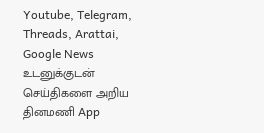Youtube, Telegram, Threads, Arattai, Google News
உடனுக்குடன் செய்திகளை அறிய தினமணி App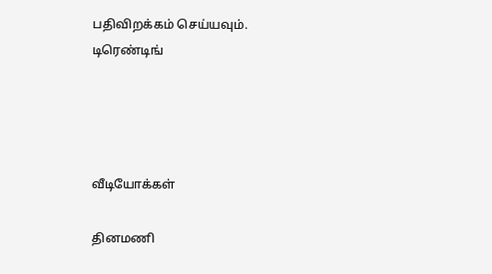பதிவிறக்கம் செய்யவும்.
டிரெண்டிங்




வீடியோக்கள்

தினமணி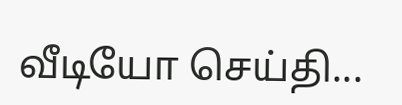வீடியோ செய்தி...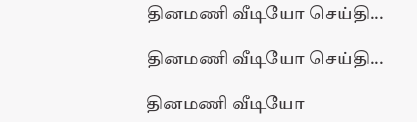தினமணி வீடியோ செய்தி...

தினமணி வீடியோ செய்தி...

தினமணி வீடியோ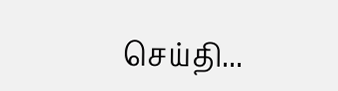செய்தி...